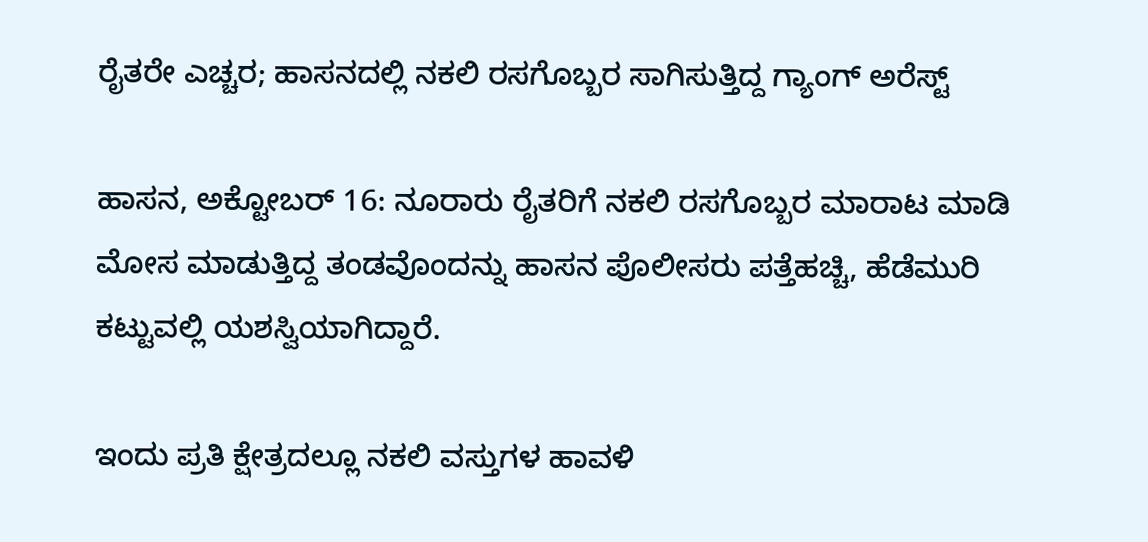ರೈತರೇ ಎಚ್ಚರ; ಹಾಸನದಲ್ಲಿ ನಕಲಿ ರಸಗೊಬ್ಬರ ಸಾಗಿಸುತ್ತಿದ್ದ ಗ್ಯಾಂಗ್ ಅರೆಸ್ಟ್

ಹಾಸನ, ಅಕ್ಟೋಬರ್ 16: ನೂರಾರು ರೈತರಿಗೆ ನಕಲಿ ರಸಗೊಬ್ಬರ ಮಾರಾಟ ಮಾಡಿ ಮೋಸ ಮಾಡುತ್ತಿದ್ದ ತಂಡವೊಂದನ್ನು ಹಾಸನ ಪೊಲೀಸರು ಪತ್ತೆಹಚ್ಚಿ, ಹೆಡೆಮುರಿ ಕಟ್ಟುವಲ್ಲಿ ಯಶಸ್ವಿಯಾಗಿದ್ದಾರೆ.

ಇಂದು ಪ್ರತಿ ಕ್ಷೇತ್ರದಲ್ಲೂ ನಕಲಿ ವಸ್ತುಗಳ ಹಾವಳಿ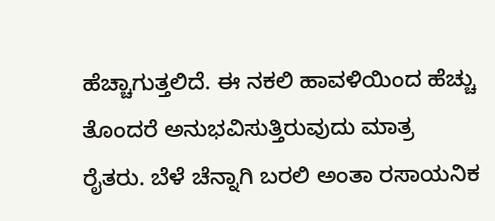ಹೆಚ್ಚಾಗುತ್ತಲಿದೆ. ಈ ನಕಲಿ ಹಾವಳಿಯಿಂದ ಹೆಚ್ಚು ತೊಂದರೆ ಅನುಭವಿಸುತ್ತಿರುವುದು ಮಾತ್ರ ರೈತರು. ಬೆಳೆ ಚೆನ್ನಾಗಿ ಬರಲಿ ಅಂತಾ ರಸಾಯನಿಕ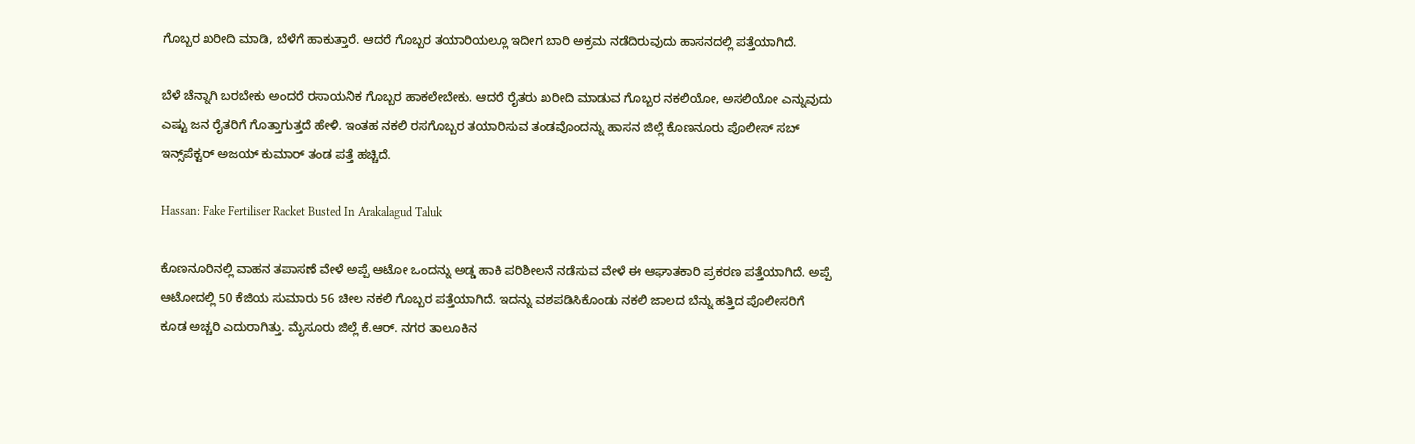ಗೊಬ್ಬರ ಖರೀದಿ ಮಾಡಿ, ಬೆಳೆಗೆ ಹಾಕುತ್ತಾರೆ. ಆದರೆ ಗೊಬ್ಬರ ತಯಾರಿಯಲ್ಲೂ ಇದೀಗ ಬಾರಿ ಅಕ್ರಮ ನಡೆದಿರುವುದು ಹಾಸನದಲ್ಲಿ ಪತ್ತೆಯಾಗಿದೆ.

ಬೆಳೆ ಚೆನ್ನಾಗಿ ಬರಬೇಕು ಅಂದರೆ ರಸಾಯನಿಕ ಗೊಬ್ಬರ ಹಾಕಲೇಬೇಕು. ಆದರೆ ರೈತರು ಖರೀದಿ ಮಾಡುವ ಗೊಬ್ಬರ ನಕಲಿಯೋ, ಅಸಲಿಯೋ ಎನ್ನುವುದು ಎಷ್ಟು ಜನ ರೈತರಿಗೆ ಗೊತ್ತಾಗುತ್ತದೆ ಹೇಳಿ. ಇಂತಹ ನಕಲಿ ರಸಗೊಬ್ಬರ ತಯಾರಿಸುವ ತಂಡವೊಂದನ್ನು ಹಾಸನ ಜಿಲ್ಲೆ ಕೊಣನೂರು ಪೊಲೀಸ್ ಸಬ್ ಇನ್ಸ್‌ಪೆಕ್ಟರ್ ಅಜಯ್ ಕುಮಾರ್ ತಂಡ ಪತ್ತೆ ಹಚ್ಚಿದೆ.

Hassan: Fake Fertiliser Racket Busted In Arakalagud Taluk

ಕೊಣನೂರಿನಲ್ಲಿ ವಾಹನ ತಪಾಸಣೆ ವೇಳೆ ಅಪ್ಪೆ ಆಟೋ ಒಂದನ್ನು ಅಡ್ಡ ಹಾಕಿ ಪರಿಶೀಲನೆ ನಡೆಸುವ ವೇಳೆ ಈ ಆಘಾತಕಾರಿ ಪ್ರಕರಣ ಪತ್ತೆಯಾಗಿದೆ. ಅಪ್ಪೆ ಆಟೋದಲ್ಲಿ 50 ಕೆಜಿಯ ಸುಮಾರು 56 ಚೀಲ ನಕಲಿ ಗೊಬ್ಬರ ಪತ್ತೆಯಾಗಿದೆ. ಇದನ್ನು ವಶಪಡಿಸಿಕೊಂಡು ನಕಲಿ ಜಾಲದ ಬೆನ್ನು ಹತ್ತಿದ ಪೊಲೀಸರಿಗೆ ಕೂಡ ಅಚ್ಚರಿ ಎದುರಾಗಿತ್ತು. ಮೈಸೂರು ಜಿಲ್ಲೆ ಕೆ.ಆರ್. ನಗರ ತಾಲೂಕಿನ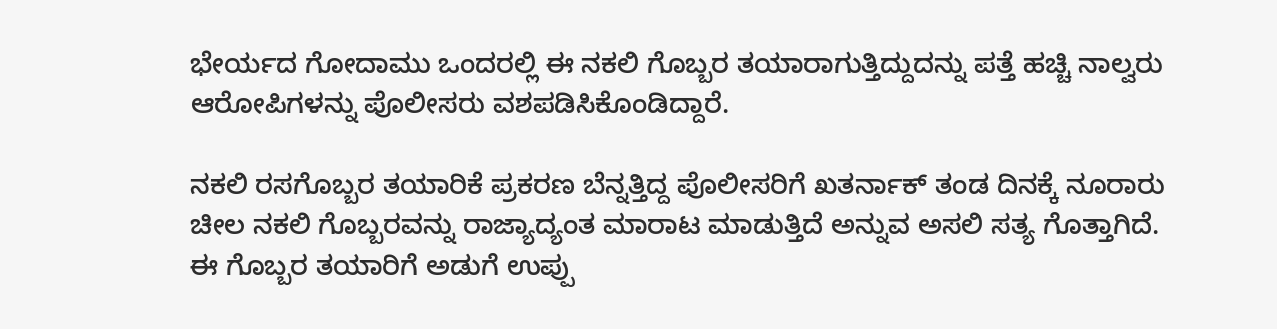ಭೇರ್ಯದ ಗೋದಾಮು ಒಂದರಲ್ಲಿ ಈ ನಕಲಿ ಗೊಬ್ಬರ ತಯಾರಾಗುತ್ತಿದ್ದುದನ್ನು ಪತ್ತೆ ಹಚ್ಚಿ ನಾಲ್ವರು ಆರೋಪಿಗಳನ್ನು ಪೊಲೀಸರು ವಶಪಡಿಸಿಕೊಂಡಿದ್ದಾರೆ.

ನಕಲಿ ರಸಗೊಬ್ಬರ ತಯಾರಿಕೆ ಪ್ರಕರಣ ಬೆನ್ನತ್ತಿದ್ದ ಪೊಲೀಸರಿಗೆ ಖತರ್ನಾಕ್ ತಂಡ ದಿನಕ್ಕೆ ನೂರಾರು ಚೀಲ ನಕಲಿ ಗೊಬ್ಬರವನ್ನು ರಾಜ್ಯಾದ್ಯಂತ ಮಾರಾಟ ಮಾಡುತ್ತಿದೆ ಅನ್ನುವ ಅಸಲಿ ಸತ್ಯ ಗೊತ್ತಾಗಿದೆ. ಈ ಗೊಬ್ಬರ ತಯಾರಿಗೆ ಅಡುಗೆ ಉಪ್ಪು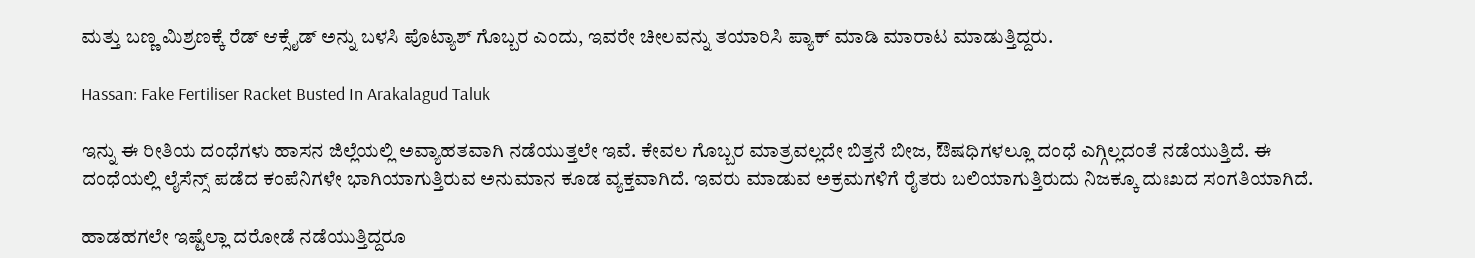ಮತ್ತು ಬಣ್ಣ ಮಿಶ್ರಣಕ್ಕೆ ರೆಡ್ ಆಕ್ಸೈಡ್ ಅನ್ನು ಬಳಸಿ ಪೊಟ್ಯಾಶ್ ಗೊಬ್ಬರ ಎಂದು, ಇವರೇ ಚೀಲವನ್ನು ತಯಾರಿಸಿ ಪ್ಯಾಕ್ ಮಾಡಿ ಮಾರಾಟ ಮಾಡುತ್ತಿದ್ದರು.

Hassan: Fake Fertiliser Racket Busted In Arakalagud Taluk

ಇನ್ನು ಈ ರೀತಿಯ ದಂಧೆಗಳು ಹಾಸನ ಜಿಲ್ಲೆಯಲ್ಲಿ ಅವ್ಯಾಹತವಾಗಿ ನಡೆಯುತ್ತಲೇ ಇವೆ. ಕೇವಲ ಗೊಬ್ಬರ ಮಾತ್ರವಲ್ಲದೇ ಬಿತ್ತನೆ ಬೀಜ, ಔಷಧಿಗಳಲ್ಲೂ ದಂಧೆ ಎಗ್ಗಿಲ್ಲದಂತೆ ನಡೆಯುತ್ತಿದೆ. ಈ ದಂಧೆಯಲ್ಲಿ ಲೈಸೆನ್ಸ್ ಪಡೆದ ಕಂಪೆನಿಗಳೇ ಭಾಗಿಯಾಗುತ್ತಿರುವ ಅನುಮಾನ ಕೂಡ ವ್ಯಕ್ತವಾಗಿದೆ. ಇವರು ಮಾಡುವ ಅಕ್ರಮಗಳಿಗೆ ರೈತರು ಬಲಿಯಾಗುತ್ತಿರುದು ನಿಜಕ್ಕೂ ದುಃಖದ ಸಂಗತಿಯಾಗಿದೆ.

ಹಾಡಹಗಲೇ ಇಷ್ಟೆಲ್ಲಾ ದರೋಡೆ ನಡೆಯುತ್ತಿದ್ದರೂ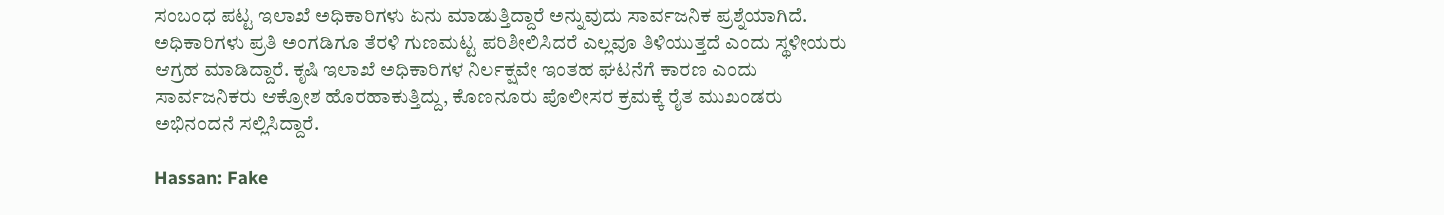ಸಂಬಂಧ ಪಟ್ಟ ಇಲಾಖೆ ಅಧಿಕಾರಿಗಳು ಏನು ಮಾಡುತ್ತಿದ್ದಾರೆ ಅನ್ನುವುದು ಸಾರ್ವಜನಿಕ ಪ್ರಶ್ನೆಯಾಗಿದೆ. ಅಧಿಕಾರಿಗಳು ಪ್ರತಿ ಅಂಗಡಿಗೂ ತೆರಳಿ ಗುಣಮಟ್ಟ ಪರಿಶೀಲಿಸಿದರೆ ಎಲ್ಲವೂ ತಿಳಿಯುತ್ತದೆ ಎಂದು ಸ್ಥಳೀಯರು ಆಗ್ರಹ ಮಾಡಿದ್ದಾರೆ. ಕೃಷಿ ಇಲಾಖೆ ಅಧಿಕಾರಿಗಳ ನಿರ್ಲಕ್ಷವೇ ಇಂತಹ ಘಟನೆಗೆ ಕಾರಣ ಎಂದು ಸಾರ್ವಜನಿಕರು ಆಕ್ರೋಶ ಹೊರಹಾಕುತ್ತಿದ್ದು, ಕೊಣನೂರು ಪೊಲೀಸರ ಕ್ರಮಕ್ಕೆ ರೈತ ಮುಖಂಡರು ಅಭಿನಂದನೆ ಸಲ್ಲಿಸಿದ್ದಾರೆ.

Hassan: Fake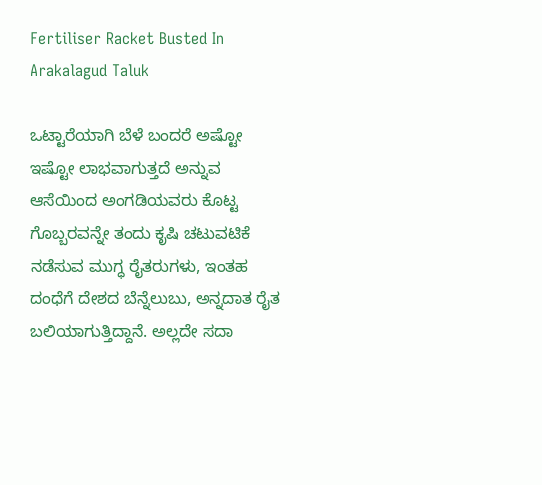Fertiliser Racket Busted In Arakalagud Taluk

ಒಟ್ಟಾರೆಯಾಗಿ ಬೆಳೆ ಬಂದರೆ ಅಷ್ಟೋ ಇಷ್ಟೋ ಲಾಭವಾಗುತ್ತದೆ ಅನ್ನುವ ಆಸೆಯಿಂದ ಅಂಗಡಿಯವರು ಕೊಟ್ಟ ಗೊಬ್ಬರವನ್ನೇ ತಂದು ಕೃಷಿ ಚಟುವಟಿಕೆ ನಡೆಸುವ ಮುಗ್ಧ ರೈತರುಗಳು, ಇಂತಹ ದಂಧೆಗೆ ದೇಶದ ಬೆನ್ನೆಲುಬು, ಅನ್ನದಾತ ರೈತ ಬಲಿಯಾಗುತ್ತಿದ್ದಾನೆ. ಅಲ್ಲದೇ ಸದಾ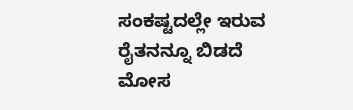ಸಂಕಷ್ಟದಲ್ಲೇ ಇರುವ ರೈತನನ್ನೂ ಬಿಡದೆ ಮೋಸ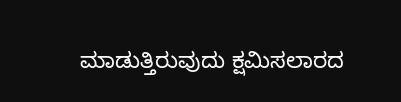ಮಾಡುತ್ತಿರುವುದು ಕ್ಷಮಿಸಲಾರದ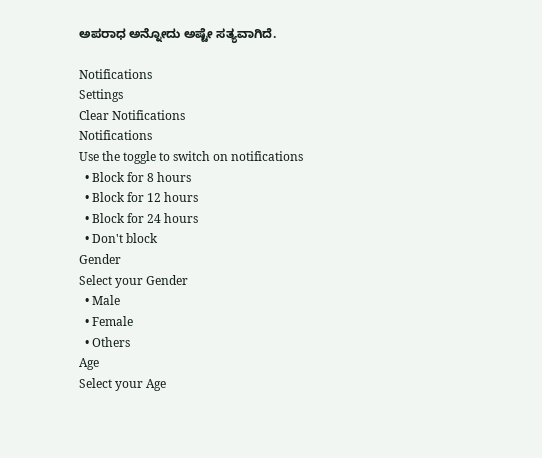ಅಪರಾಧ ಅನ್ನೋದು ಅಷ್ಟೇ ಸತ್ಯವಾಗಿದೆ.

Notifications
Settings
Clear Notifications
Notifications
Use the toggle to switch on notifications
  • Block for 8 hours
  • Block for 12 hours
  • Block for 24 hours
  • Don't block
Gender
Select your Gender
  • Male
  • Female
  • Others
Age
Select your Age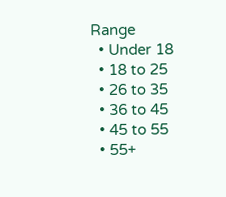Range
  • Under 18
  • 18 to 25
  • 26 to 35
  • 36 to 45
  • 45 to 55
  • 55+